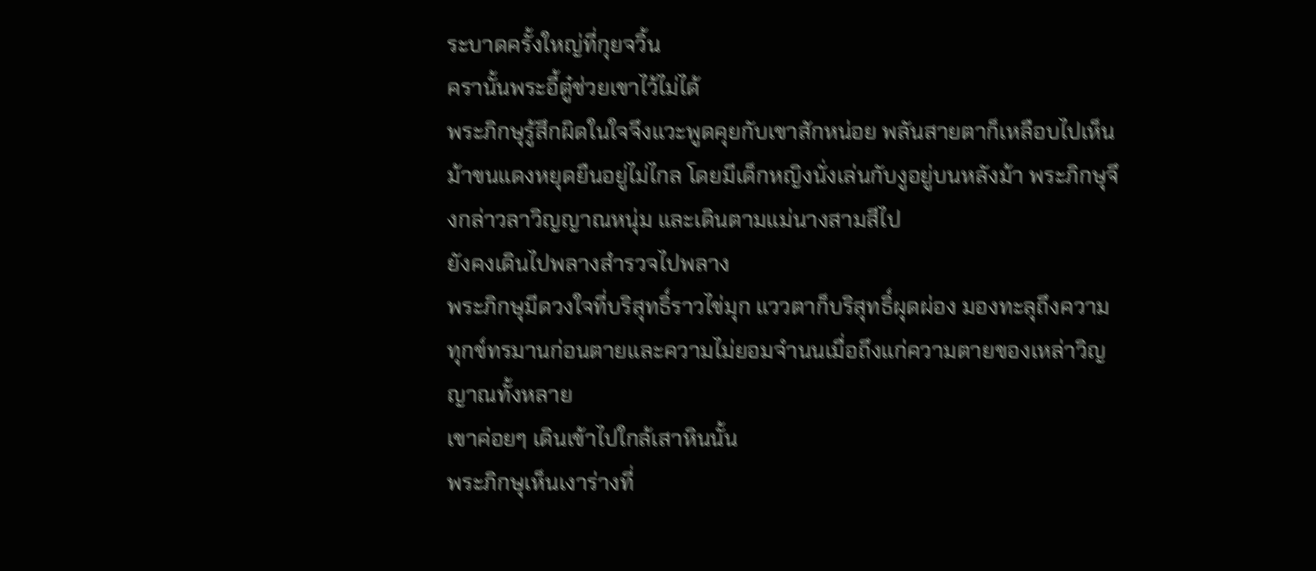ระบาดครั้งใหญ่ที่กุยจวิ้น
ครานั้นพระอี้ตู๋ช่วยเขาไว้ไม่ได้
พระภิกษุรู้สึกผิดในใจจึงแวะพูดคุยกับเขาสักหน่อย พลันสายตาก็เหลือบไปเห็นม้าขนแดงหยุดยืนอยู่ไม่ไกล โดยมีเด็กหญิงนั่งเล่นกับงูอยู่บนหลังม้า พระภิกษุจึงกล่าวลาวิญญาณหนุ่ม และเดินตามแม่นางสามสีไป
ยังคงเดินไปพลางสำรวจไปพลาง
พระภิกษุมีดวงใจที่บริสุทธิ์ราวไข่มุก แววตาก็บริสุทธิ์ผุดผ่อง มองทะลุถึงความทุกข์ทรมานก่อนตายและความไม่ยอมจำนนเมื่อถึงแก่ความตายของเหล่าวิญญาณทั้งหลาย
เขาค่อยๆ เดินเข้าไปใกล้เสาหินนั้น
พระภิกษุเห็นเงาร่างที่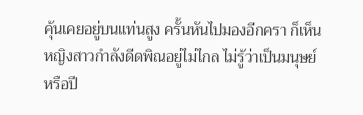คุ้นเคยอยู่บนแท่นสูง ครั้นหันไปมองอีกครา ก็เห็นหญิงสาวกำลังดีดพิณอยู่ไม่ไกล ไม่รู้ว่าเป็นมนุษย์หรือปี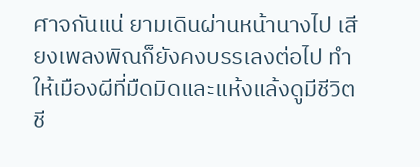ศาจกันแน่ ยามเดินผ่านหน้านางไป เสียงเพลงพิณก็ยังคงบรรเลงต่อไป ทำให้เมืองผีที่มืดมิดและแห้งแล้งดูมีชีวิตชี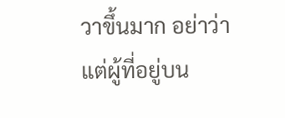วาขึ้นมาก อย่าว่าแต่ผู้ที่อยู่บน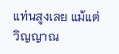แท่นสูงเลย แม้แต่วิญญาณ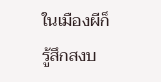ในเมืองผีก็รู้สึกสงบ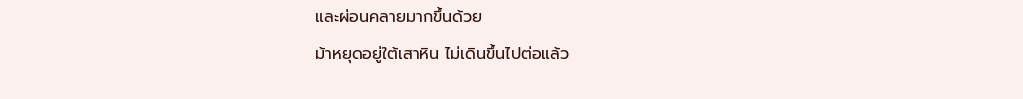และผ่อนคลายมากขึ้นด้วย
ม้าหยุดอยู่ใต้เสาหิน ไม่เดินขึ้นไปต่อแล้ว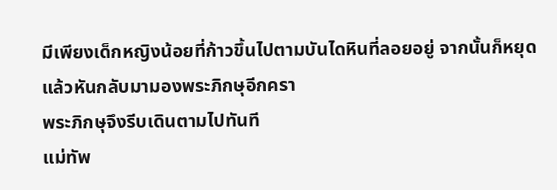มีเพียงเด็กหญิงน้อยที่ก้าวขึ้นไปตามบันไดหินที่ลอยอยู่ จากนั้นก็หยุดแล้วหันกลับมามองพระภิกษุอีกครา
พระภิกษุจึงรีบเดินตามไปทันที
แม่ทัพ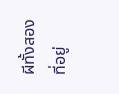ผีทั้งสองที่อยู่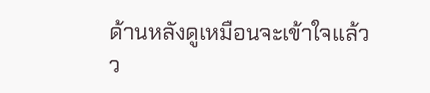ด้านหลังดูเหมือนจะเข้าใจแล้วว